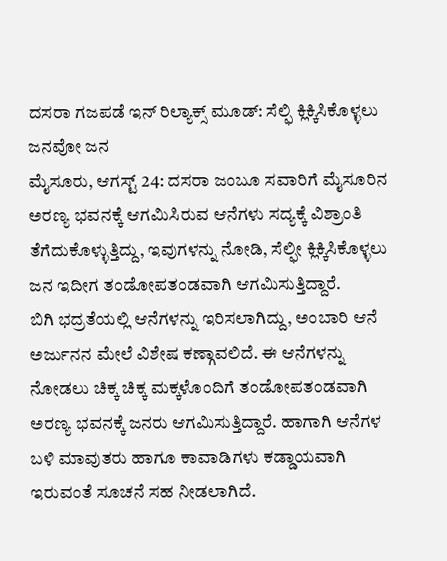ದಸರಾ ಗಜಪಡೆ ಇನ್ ರಿಲ್ಯಾಕ್ಸ್ ಮೂಡ್: ಸೆಲ್ಫಿ ಕ್ಲಿಕ್ಕಿಸಿಕೊಳ್ಳಲು ಜನವೋ ಜನ
ಮೈಸೂರು, ಆಗಸ್ಟ್ 24: ದಸರಾ ಜಂಬೂ ಸವಾರಿಗೆ ಮೈಸೂರಿನ ಅರಣ್ಯ ಭವನಕ್ಕೆ ಆಗಮಿಸಿರುವ ಆನೆಗಳು ಸದ್ಯಕ್ಕೆ ವಿಶ್ರಾಂತಿ ತೆಗೆದುಕೊಳ್ಳುತ್ತಿದ್ದು, ಇವುಗಳನ್ನು ನೋಡಿ, ಸೆಲ್ಫೀ ಕ್ಲಿಕ್ಕಿಸಿಕೊಳ್ಳಲು ಜನ ಇದೀಗ ತಂಡೋಪತಂಡವಾಗಿ ಆಗಮಿಸುತ್ತಿದ್ದಾರೆ.
ಬಿಗಿ ಭದ್ರತೆಯಲ್ಲಿ ಆನೆಗಳನ್ನು ಇರಿಸಲಾಗಿದ್ದು, ಅಂಬಾರಿ ಆನೆ ಅರ್ಜುನನ ಮೇಲೆ ವಿಶೇಷ ಕಣ್ಗಾವಲಿದೆ. ಈ ಆನೆಗಳನ್ನು ನೋಡಲು ಚಿಕ್ಕ ಚಿಕ್ಕ ಮಕ್ಕಳೊಂದಿಗೆ ತಂಡೋಪತಂಡವಾಗಿ ಅರಣ್ಯ ಭವನಕ್ಕೆ ಜನರು ಆಗಮಿಸುತ್ತಿದ್ದಾರೆ. ಹಾಗಾಗಿ ಆನೆಗಳ ಬಳಿ ಮಾವುತರು ಹಾಗೂ ಕಾವಾಡಿಗಳು ಕಡ್ಡಾಯವಾಗಿ ಇರುವಂತೆ ಸೂಚನೆ ಸಹ ನೀಡಲಾಗಿದೆ.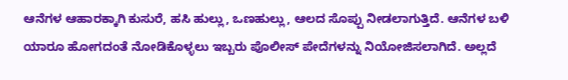ಆನೆಗಳ ಆಹಾರಕ್ಕಾಗಿ ಕುಸುರೆ, ಹಸಿ ಹುಲ್ಲು, ಒಣಹುಲ್ಲು, ಆಲದ ಸೊಪ್ಪು ನೀಡಲಾಗುತ್ತಿದೆ. ಆನೆಗಳ ಬಳಿ ಯಾರೂ ಹೋಗದಂತೆ ನೋಡಿಕೊಳ್ಳಲು ಇಬ್ಬರು ಪೊಲೀಸ್ ಪೇದೆಗಳನ್ನು ನಿಯೋಜಿಸಲಾಗಿದೆ. ಅಲ್ಲದೆ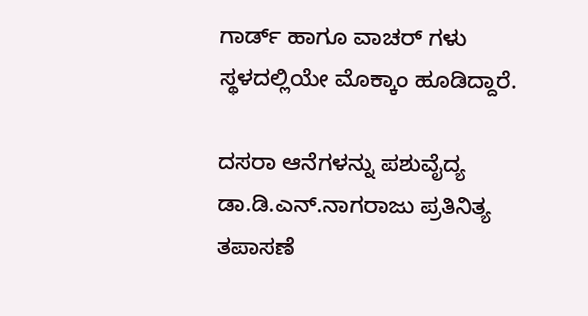ಗಾರ್ಡ್ ಹಾಗೂ ವಾಚರ್ ಗಳು ಸ್ಥಳದಲ್ಲಿಯೇ ಮೊಕ್ಕಾಂ ಹೂಡಿದ್ದಾರೆ.

ದಸರಾ ಆನೆಗಳನ್ನು ಪಶುವೈದ್ಯ ಡಾ.ಡಿ.ಎನ್.ನಾಗರಾಜು ಪ್ರತಿನಿತ್ಯ ತಪಾಸಣೆ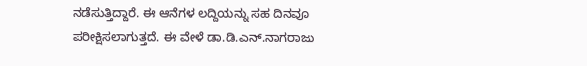ನಡೆಸುತ್ತಿದ್ದಾರೆ. ಈ ಆನೆಗಳ ಲದ್ದಿಯನ್ನು ಸಹ ದಿನವೂ ಪರೀಕ್ಷಿಸಲಾಗುತ್ತದೆ. ಈ ವೇಳೆ ಡಾ.ಡಿ.ಎನ್.ನಾಗರಾಜು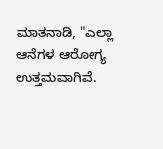ಮಾತನಾಡಿ, "ಎಲ್ಲಾ ಆನೆಗಳ ಆರೋಗ್ಯ ಉತ್ತಮವಾಗಿವೆ.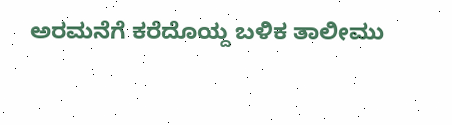ಅರಮನೆಗೆ ಕರೆದೊಯ್ದ ಬಳಿಕ ತಾಲೀಮು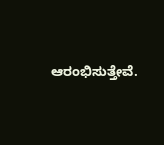ಆರಂಭಿಸುತ್ತೇವೆ.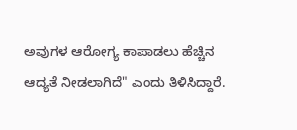ಅವುಗಳ ಆರೋಗ್ಯ ಕಾಪಾಡಲು ಹೆಚ್ಚಿನ ಆದ್ಯತೆ ನೀಡಲಾಗಿದೆ" ಎಂದು ತಿಳಿಸಿದ್ದಾರೆ.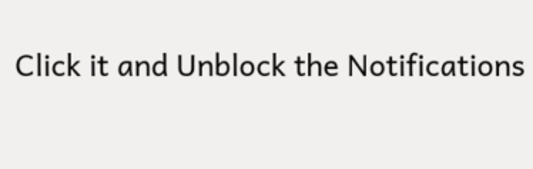Click it and Unblock the Notifications